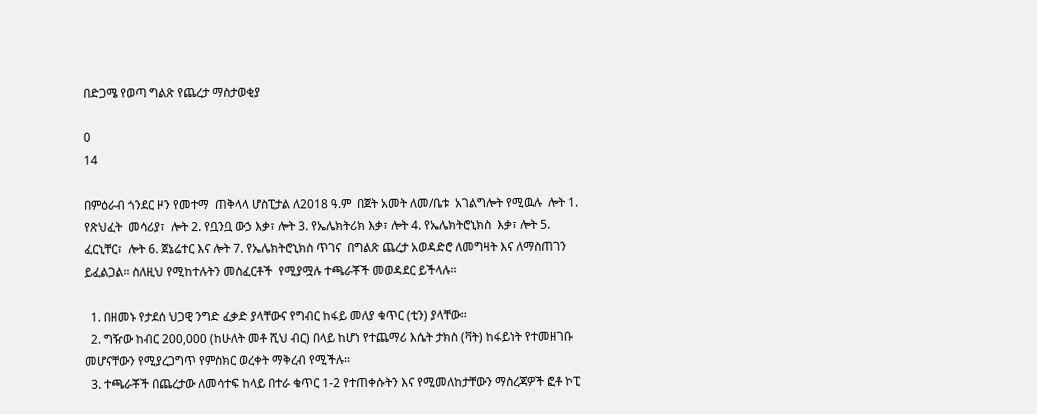በድጋሜ የወጣ ግልጽ የጨረታ ማስታወቂያ

0
14

በምዕራብ ጎንደር ዞን የመተማ  ጠቅላላ ሆስፒታል ለ2018 ዓ.ም  በጀት አመት ለመ/ቤቱ  አገልግሎት የሚዉሉ  ሎት 1. የጽህፈት  መሳሪያ፣  ሎት 2. የቧንቧ ውኃ እቃ፣ ሎት 3. የኤሌክትሪክ እቃ፣ ሎት 4. የኤሌክትሮኒክስ  እቃ፣ ሎት 5. ፈርኒቸር፣  ሎት 6. ጀኔሬተር እና ሎት 7. የኤሌክትሮኒክስ ጥገና  በግልጽ ጨረታ አወዳድሮ ለመግዛት እና ለማስጠገን  ይፈልጋል፡፡ ስለዚህ የሚከተሉትን መስፈርቶች  የሚያሟሉ ተጫራቾች መወዳደር ይችላሉ፡፡

  1. በዘመኑ የታደሰ ህጋዊ ንግድ ፈቃድ ያላቸውና የግብር ከፋይ መለያ ቁጥር (ቲን) ያላቸው፡፡
  2. ግዥው ከብር 200,000 (ከሁለት መቶ ሺህ ብር) በላይ ከሆነ የተጨማሪ እሴት ታክስ (ቫት) ከፋይነት የተመዘገቡ መሆናቸውን የሚያረጋግጥ የምስክር ወረቀት ማቅረብ የሚችሉ፡፡
  3. ተጫራቾች በጨረታው ለመሳተፍ ከላይ በተራ ቁጥር 1-2 የተጠቀሱትን እና የሚመለከታቸውን ማስረጃዎች ፎቶ ኮፒ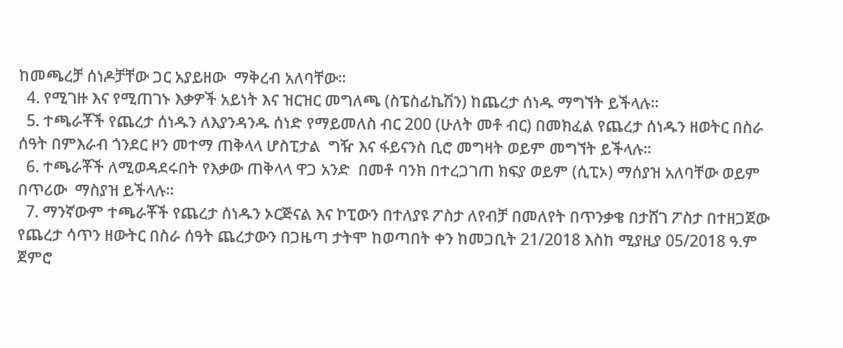ከመጫረቻ ሰነዶቻቸው ጋር አያይዘው  ማቅረብ አለባቸው፡፡
  4. የሚገዙ እና የሚጠገኑ እቃዎች አይነት እና ዝርዝር መግለጫ (ስፔስፊኬሽን) ከጨረታ ሰነዱ ማግኘት ይችላሉ፡፡
  5. ተጫራቾች የጨረታ ሰነዱን ለእያንዳንዱ ሰነድ የማይመለስ ብር 200 (ሁለት መቶ ብር) በመክፈል የጨረታ ሰነዱን ዘወትር በስራ ሰዓት በምእራብ ጎንደር ዞን መተማ ጠቅላላ ሆስፒታል  ግዥ እና ፋይናንስ ቢሮ መግዛት ወይም መግኘት ይችላሉ፡፡
  6. ተጫራቾች ለሚወዳደሩበት የእቃው ጠቅላላ ዋጋ አንድ  በመቶ ባንክ በተረጋገጠ ክፍያ ወይም (ሲፒኦ) ማሰያዝ አለባቸው ወይም በጥሪው  ማስያዝ ይችላሉ፡፡
  7. ማንኛውም ተጫራቾች የጨረታ ሰነዱን ኦርጅናል እና ኮፒውን በተለያዩ ፖስታ ለየብቻ በመለየት በጥንቃቄ በታሸገ ፖስታ በተዘጋጀው የጨረታ ሳጥን ዘውትር በስራ ሰዓት ጨረታውን በጋዜጣ ታትሞ ከወጣበት ቀን ከመጋቢት 21/2018 እስከ ሚያዚያ 05/2018 ዓ.ም ጀምሮ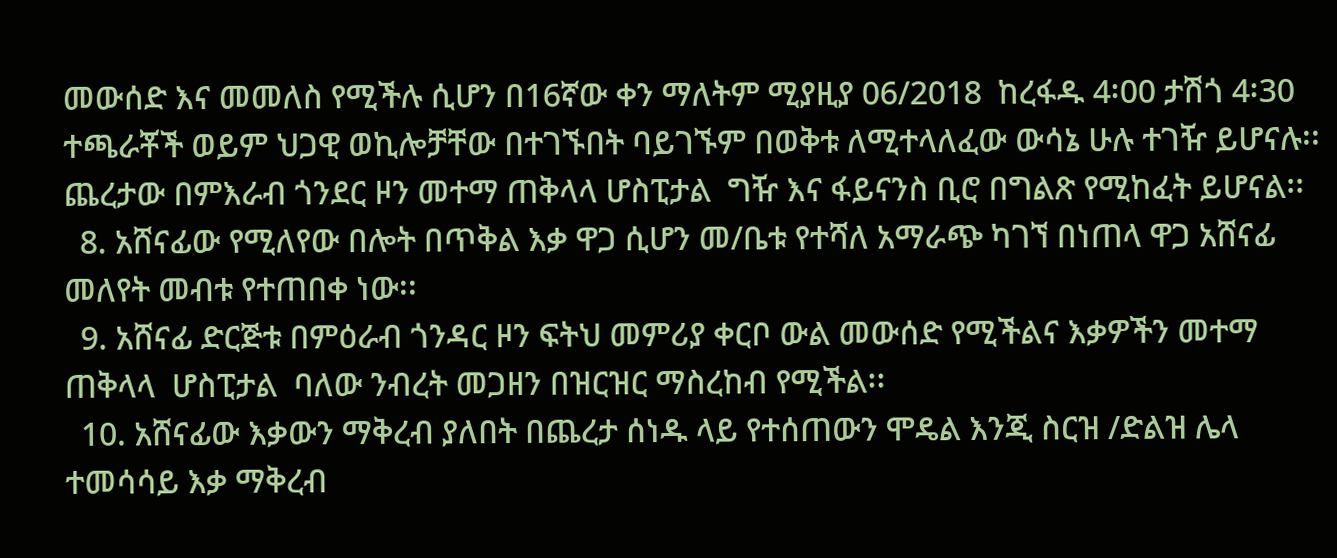መውሰድ እና መመለስ የሚችሉ ሲሆን በ16ኛው ቀን ማለትም ሚያዚያ 06/2018  ከረፋዱ 4፡00 ታሽጎ 4፡30 ተጫራቾች ወይም ህጋዊ ወኪሎቻቸው በተገኙበት ባይገኙም በወቅቱ ለሚተላለፈው ውሳኔ ሁሉ ተገዥ ይሆናሉ፡፡  ጨረታው በምእራብ ጎንደር ዞን መተማ ጠቅላላ ሆስፒታል  ግዥ እና ፋይናንስ ቢሮ በግልጽ የሚከፈት ይሆናል፡፡
  8. አሸናፊው የሚለየው በሎት በጥቅል እቃ ዋጋ ሲሆን መ/ቤቱ የተሻለ አማራጭ ካገኘ በነጠላ ዋጋ አሸናፊ መለየት መብቱ የተጠበቀ ነው፡፡
  9. አሸናፊ ድርጅቱ በምዕራብ ጎንዳር ዞን ፍትህ መምሪያ ቀርቦ ውል መውሰድ የሚችልና እቃዎችን መተማ ጠቅላላ  ሆስፒታል  ባለው ንብረት መጋዘን በዝርዝር ማስረከብ የሚችል፡፡
  10. አሸናፊው እቃውን ማቅረብ ያለበት በጨረታ ሰነዱ ላይ የተሰጠውን ሞዴል እንጂ ስርዝ /ድልዝ ሌላ ተመሳሳይ እቃ ማቅረብ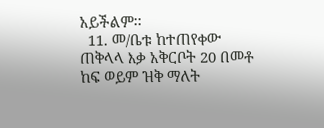አይችልም፡፡
  11. መ/ቤቱ ከተጠየቀው ጠቅላላ እቃ አቅርቦት 20 በመቶ ከፍ ወይም ዝቅ ማለት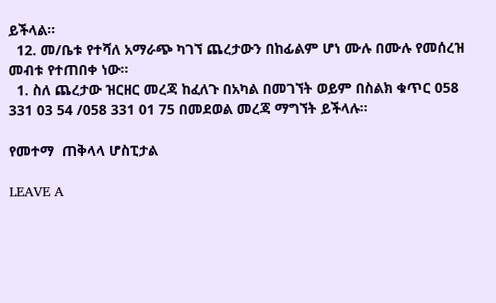ይችላል፡፡
  12. መ/ቤቱ የተሻለ አማራጭ ካገኘ ጨረታውን በከፊልም ሆነ ሙሉ በሙሉ የመሰረዝ መብቱ የተጠበቀ ነው፡፡
  1. ስለ ጨረታው ዝርዘር መረጃ ከፈለጉ በአካል በመገኘት ወይም በስልክ ቁጥር 058 331 03 54 /058 331 01 75 በመደወል መረጃ ማግኘት ይችላሉ፡፡

የመተማ  ጠቅላላ ሆስፒታል

LEAVE A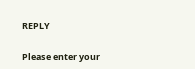REPLY

Please enter your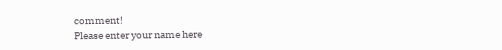comment!
Please enter your name here